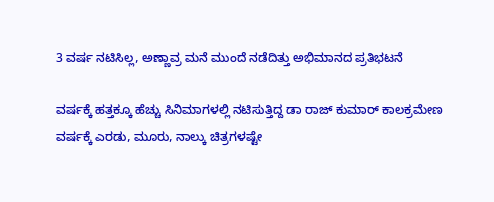3 ವರ್ಷ ನಟಿಸಿಲ್ಲ, ಅಣ್ಣಾವ್ರ ಮನೆ ಮುಂದೆ ನಡೆದಿತ್ತು ಅಭಿಮಾನದ ಪ್ರತಿಭಟನೆ

ವರ್ಷಕ್ಕೆ ಹತ್ತಕ್ಕೂ ಹೆಚ್ಚು ಸಿನಿಮಾಗಳಲ್ಲಿ ನಟಿಸುತ್ತಿದ್ದ ಡಾ ರಾಜ್ ಕುಮಾರ್ ಕಾಲಕ್ರಮೇಣ ವರ್ಷಕ್ಕೆ ಎರಡು, ಮೂರು, ನಾಲ್ಕು ಚಿತ್ರಗಳಷ್ಟೇ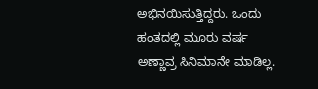ಅಭಿನಯಿಸುತ್ತಿದ್ದರು. ಒಂದು ಹಂತದಲ್ಲಿ ಮೂರು ವರ್ಷ ಅಣ್ಣಾವ್ರ ಸಿನಿಮಾನೇ ಮಾಡಿಲ್ಲ.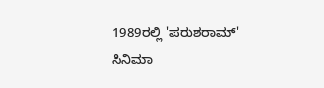1989ರಲ್ಲಿ 'ಪರುಶರಾಮ್' ಸಿನಿಮಾ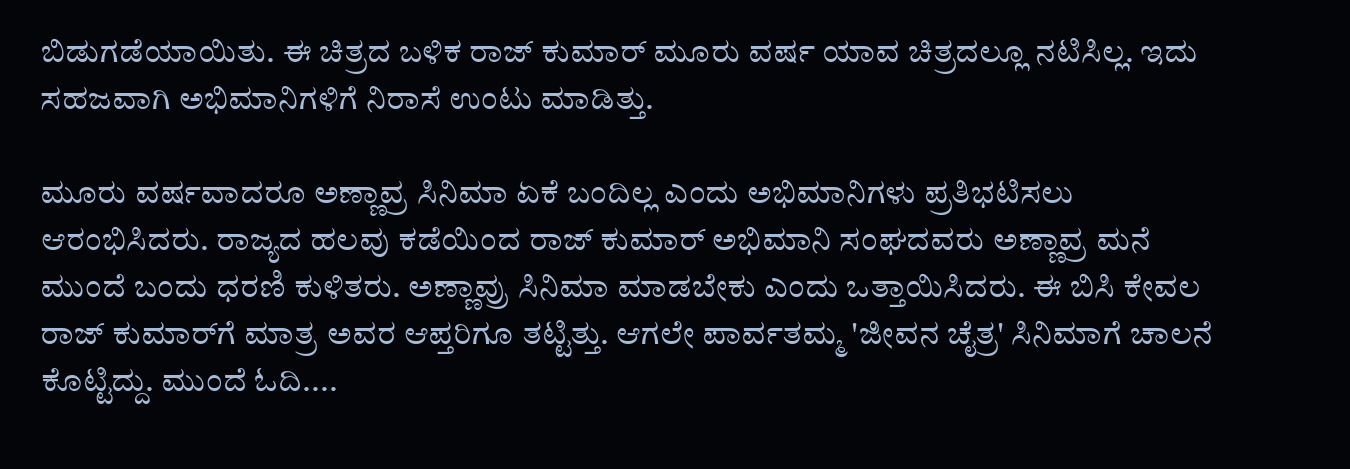ಬಿಡುಗಡೆಯಾಯಿತು. ಈ ಚಿತ್ರದ ಬಳಿಕ ರಾಜ್ ಕುಮಾರ್ ಮೂರು ವರ್ಷ ಯಾವ ಚಿತ್ರದಲ್ಲೂ ನಟಿಸಿಲ್ಲ. ಇದು ಸಹಜವಾಗಿ ಅಭಿಮಾನಿಗಳಿಗೆ ನಿರಾಸೆ ಉಂಟು ಮಾಡಿತ್ತು.

ಮೂರು ವರ್ಷವಾದರೂ ಅಣ್ಣಾವ್ರ ಸಿನಿಮಾ ಏಕೆ ಬಂದಿಲ್ಲ ಎಂದು ಅಭಿಮಾನಿಗಳು ಪ್ರತಿಭಟಿಸಲು ಆರಂಭಿಸಿದರು. ರಾಜ್ಯದ ಹಲವು ಕಡೆಯಿಂದ ರಾಜ್ ಕುಮಾರ್ ಅಭಿಮಾನಿ ಸಂಘದವರು ಅಣ್ಣಾವ್ರ ಮನೆ ಮುಂದೆ ಬಂದು ಧರಣಿ ಕುಳಿತರು. ಅಣ್ಣಾವ್ರು ಸಿನಿಮಾ ಮಾಡಬೇಕು ಎಂದು ಒತ್ತಾಯಿಸಿದರು. ಈ ಬಿಸಿ ಕೇವಲ ರಾಜ್ ಕುಮಾರ್‌ಗೆ ಮಾತ್ರ ಅವರ ಆಪ್ತರಿಗೂ ತಟ್ಟಿತ್ತು. ಆಗಲೇ ಪಾರ್ವತಮ್ಮ 'ಜೀವನ ಚೈತ್ರ' ಸಿನಿಮಾಗೆ ಚಾಲನೆ ಕೊಟ್ಟಿದ್ದು. ಮುಂದೆ ಓದಿ....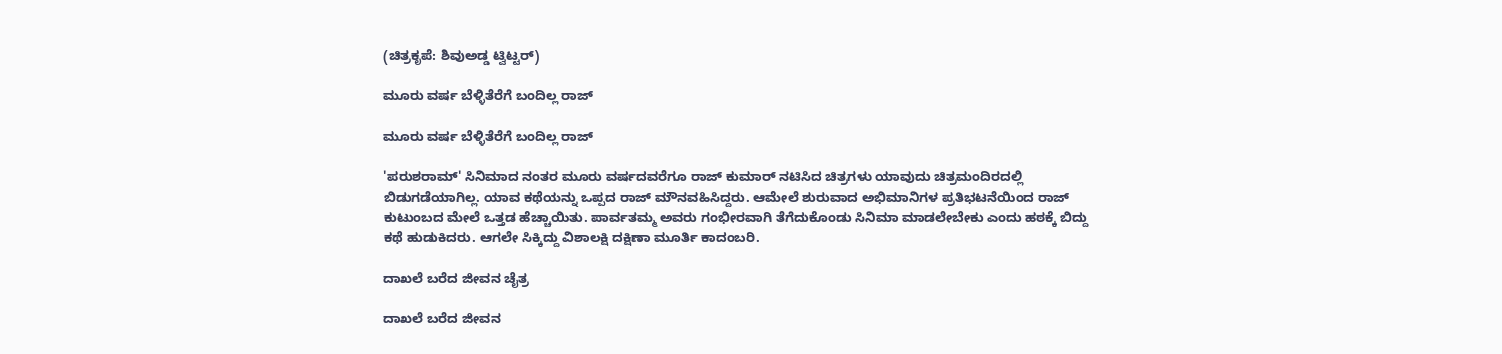(ಚಿತ್ರಕೃಪೆ: ಶಿವುಅಡ್ಡ ಟ್ವಿಟ್ಟರ್)

ಮೂರು ವರ್ಷ ಬೆಳ್ಳಿತೆರೆಗೆ ಬಂದಿಲ್ಲ ರಾಜ್

ಮೂರು ವರ್ಷ ಬೆಳ್ಳಿತೆರೆಗೆ ಬಂದಿಲ್ಲ ರಾಜ್

'ಪರುಶರಾಮ್' ಸಿನಿಮಾದ ನಂತರ ಮೂರು ವರ್ಷದವರೆಗೂ ರಾಜ್ ಕುಮಾರ್ ನಟಿಸಿದ ಚಿತ್ರಗಳು ಯಾವುದು ಚಿತ್ರಮಂದಿರದಲ್ಲಿ ಬಿಡುಗಡೆಯಾಗಿಲ್ಲ. ಯಾವ ಕಥೆಯನ್ನು ಒಪ್ಪದ ರಾಜ್ ಮೌನವಹಿಸಿದ್ದರು. ಆಮೇಲೆ ಶುರುವಾದ ಅಭಿಮಾನಿಗಳ ಪ್ರತಿಭಟನೆಯಿಂದ ರಾಜ್ ಕುಟುಂಬದ ಮೇಲೆ ಒತ್ತಡ ಹೆಚ್ಚಾಯಿತು. ಪಾರ್ವತಮ್ಮ ಅವರು ಗಂಭೀರವಾಗಿ ತೆಗೆದುಕೊಂಡು ಸಿನಿಮಾ ಮಾಡಲೇಬೇಕು ಎಂದು ಹಠಕ್ಕೆ ಬಿದ್ದು ಕಥೆ ಹುಡುಕಿದರು. ಆಗಲೇ ಸಿಕ್ಕಿದ್ದು ವಿಶಾಲಕ್ಷಿ ದಕ್ಷಿಣಾ ಮೂರ್ತಿ ಕಾದಂಬರಿ.

ದಾಖಲೆ ಬರೆದ ಜೀವನ ಚೈತ್ರ

ದಾಖಲೆ ಬರೆದ ಜೀವನ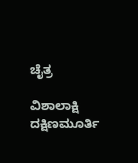ಚೈತ್ರ

ವಿಶಾಲಾಕ್ಷಿ ದಕ್ಷಿಣಮೂರ್ತಿ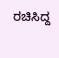ರಚಿಸಿದ್ದ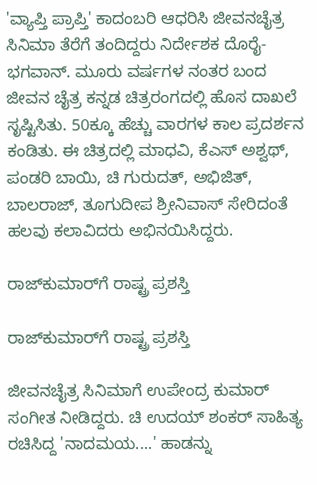'ವ್ಯಾಪ್ತಿ ಪ್ರಾಪ್ತಿ' ಕಾದಂಬರಿ ಆಧರಿಸಿ ಜೀವನಚೈತ್ರ ಸಿನಿಮಾ ತೆರೆಗೆ ತಂದಿದ್ದರು ನಿರ್ದೇಶಕ ದೊರೈ-ಭಗವಾನ್. ಮೂರು ವರ್ಷಗಳ ನಂತರ ಬಂದ ಜೀವನ ಚೈತ್ರ ಕನ್ನಡ ಚಿತ್ರರಂಗದಲ್ಲಿ ಹೊಸ ದಾಖಲೆ ಸೃಷ್ಟಿಸಿತು. 50ಕ್ಕೂ ಹೆಚ್ಚು ವಾರಗಳ ಕಾಲ ಪ್ರದರ್ಶನ ಕಂಡಿತು. ಈ ಚಿತ್ರದಲ್ಲಿ ಮಾಧವಿ, ಕೆಎಸ್ ಅಶ್ವಥ್, ಪಂಡರಿ ಬಾಯಿ, ಚಿ ಗುರುದತ್, ಅಭಿಜಿತ್, ಬಾಲರಾಜ್, ತೂಗುದೀಪ ಶ್ರೀನಿವಾಸ್ ಸೇರಿದಂತೆ ಹಲವು ಕಲಾವಿದರು ಅಭಿನಯಿಸಿದ್ದರು.

ರಾಜ್‌ಕುಮಾರ್‌ಗೆ ರಾಷ್ಟ್ರ ಪ್ರಶಸ್ತಿ

ರಾಜ್‌ಕುಮಾರ್‌ಗೆ ರಾಷ್ಟ್ರ ಪ್ರಶಸ್ತಿ

ಜೀವನಚೈತ್ರ ಸಿನಿಮಾಗೆ ಉಪೇಂದ್ರ ಕುಮಾರ್ ಸಂಗೀತ ನೀಡಿದ್ದರು. ಚಿ ಉದಯ್ ಶಂಕರ್ ಸಾಹಿತ್ಯ ರಚಿಸಿದ್ದ 'ನಾದಮಯ....' ಹಾಡನ್ನು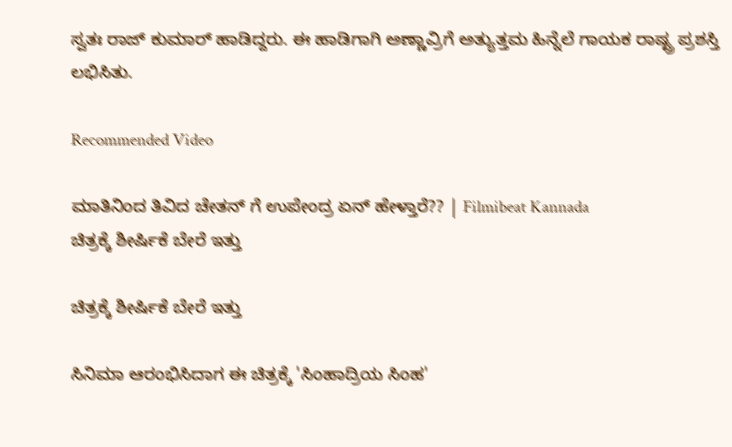ಸ್ವತಃ ರಾಜ್ ಕುಮಾರ್ ಹಾಡಿದ್ದರು. ಈ ಹಾಡಿಗಾಗಿ ಅಣ್ಣಾವ್ರಿಗೆ ಅತ್ಯುತ್ತಮ ಹಿನ್ನೆಲೆ ಗಾಯಕ ರಾಷ್ಟ್ರ ಪ್ರಶಸ್ತಿ ಲಭಿಸಿತು.

Recommended Video

ಮಾತಿನಿಂದ ತಿವಿದ ಚೇತನ್ ಗೆ ಉಪೇಂದ್ರ ಏನ್ ಹೇಳ್ತಾರೆ?? | Filmibeat Kannada
ಚಿತ್ರಕ್ಕೆ ಶೀರ್ಷಿಕೆ ಬೇರೆ ಇತ್ತು

ಚಿತ್ರಕ್ಕೆ ಶೀರ್ಷಿಕೆ ಬೇರೆ ಇತ್ತು

ಸಿನಿಮಾ ಆರಂಭಿಸಿದಾಗ ಈ ಚಿತ್ರಕ್ಕೆ 'ಸಿಂಹಾದ್ರಿಯ ಸಿಂಹ'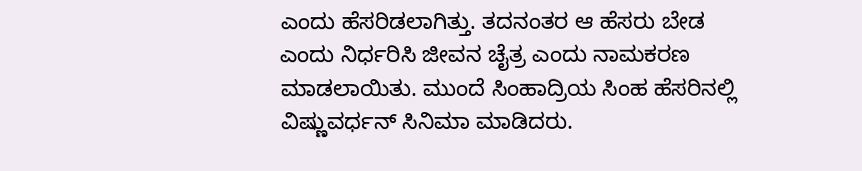ಎಂದು ಹೆಸರಿಡಲಾಗಿತ್ತು. ತದನಂತರ ಆ ಹೆಸರು ಬೇಡ ಎಂದು ನಿರ್ಧರಿಸಿ ಜೀವನ ಚೈತ್ರ ಎಂದು ನಾಮಕರಣ ಮಾಡಲಾಯಿತು. ಮುಂದೆ ಸಿಂಹಾದ್ರಿಯ ಸಿಂಹ ಹೆಸರಿನಲ್ಲಿ ವಿಷ್ಣುವರ್ಧನ್ ಸಿನಿಮಾ ಮಾಡಿದರು.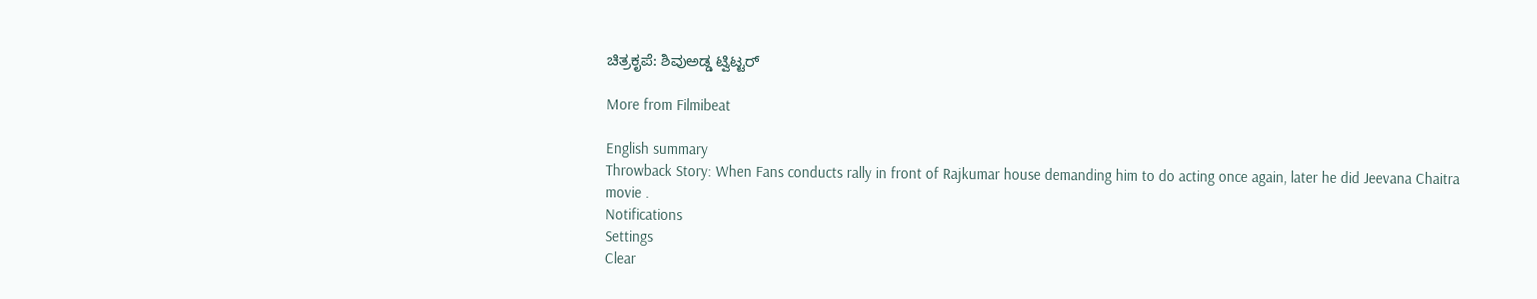ಚಿತ್ರಕೃಪೆ: ಶಿವುಅಡ್ಡ ಟ್ವಿಟ್ಟರ್

More from Filmibeat

English summary
Throwback Story: When Fans conducts rally in front of Rajkumar house demanding him to do acting once again, later he did Jeevana Chaitra movie .
Notifications
Settings
Clear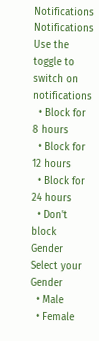Notifications
Notifications
Use the toggle to switch on notifications
  • Block for 8 hours
  • Block for 12 hours
  • Block for 24 hours
  • Don't block
Gender
Select your Gender
  • Male
  • Female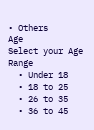• Others
Age
Select your Age Range
  • Under 18
  • 18 to 25
  • 26 to 35
  • 36 to 45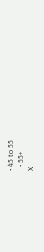• 45 to 55
  • 55+
X